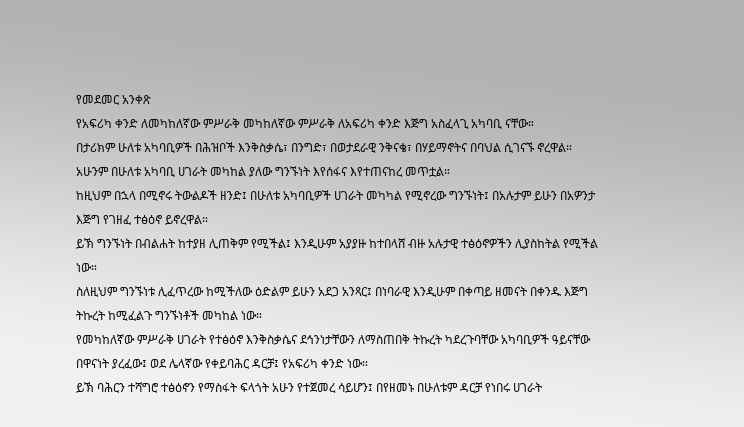የመደመር አንቀጽ
የአፍሪካ ቀንድ ለመካከለኛው ምሥራቅ መካከለኛው ምሥራቅ ለአፍሪካ ቀንድ እጅግ አስፈላጊ አካባቢ ናቸው።
በታሪክም ሁለቱ አካባቢዎች በሕዝቦች እንቅስቃሴ፣ በንግድ፣ በወታደራዊ ንቅናቄ፣ በሃይማኖትና በባህል ሲገናኙ ኖረዋል።
አሁንም በሁለቱ አካባቢ ሀገራት መካከል ያለው ግንኙነት እየሰፋና እየተጠናከረ መጥቷል።
ከዚህም በኋላ በሚኖሩ ትውልዶች ዘንድ፤ በሁለቱ አካባቢዎች ሀገራት መካካል የሚኖረው ግንኙነት፤ በአሉታም ይሁን በአዎንታ እጅግ የገዘፈ ተፅዕኖ ይኖረዋል።
ይኽ ግንኙነት በብልሐት ከተያዘ ሊጠቅም የሚችል፤ እንዲሁም አያያዙ ከተበላሸ ብዙ አሉታዊ ተፅዕኖዎችን ሊያስከትል የሚችል ነው።
ስለዚህም ግንኙነቱ ሊፈጥረው ከሚችለው ዕድልም ይሁን አደጋ አንጻር፤ በነባራዊ እንዲሁም በቀጣይ ዘመናት በቀንዱ እጅግ ትኩረት ከሚፈልጉ ግንኙነቶች መካከል ነው።
የመካከለኛው ምሥራቅ ሀገራት የተፅዕኖ እንቅስቃሴና ደኅንነታቸውን ለማስጠበቅ ትኩረት ካደረጉባቸው አካባቢዎች ዓይናቸው በዋናነት ያረፈው፤ ወደ ሌላኛው የቀይባሕር ዳርቻ፤ የአፍሪካ ቀንድ ነው።
ይኽ ባሕርን ተሻግሮ ተፅዕኖን የማስፋት ፍላጎት አሁን የተጀመረ ሳይሆን፤ በየዘመኑ በሁለቱም ዳርቻ የነበሩ ሀገራት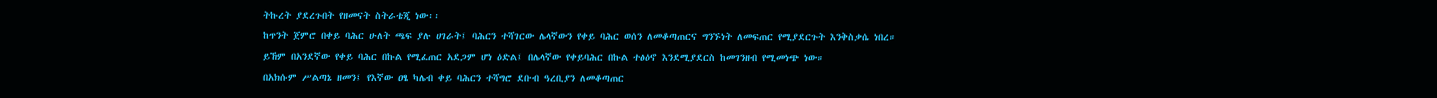ትኩረት ያደረጉበት የዘመናት ስትራቴጂ ነው፡፡
ከጥንት ጀምሮ በቀይ ባሕር ሁለት ጫፍ ያሉ ሀገራት፤ ባሕርን ተሻገርው ሌላኛውን የቀይ ባሕር ወሰን ለመቆጣጠርና ግንኙነት ለመፍጠር የሚያደርጉት እንቅስቃሴ ነበረ።
ይኸም በአንደኛው የቀይ ባሕር በኩል የሚፈጠር አደጋም ሆነ ዕድል፤ በሌላኛው የቀይባሕር በኩል ተፅዕኖ እንደሚያደርስ ከመገንዘብ የሚመነጭ ነው።
በአክሱም ሥልጣኔ ዘመን፤ የእኛው ዐፄ ካሌብ ቀይ ባሕርን ተሻግሮ ደቡብ ዓረቢያን ለመቆጣጠር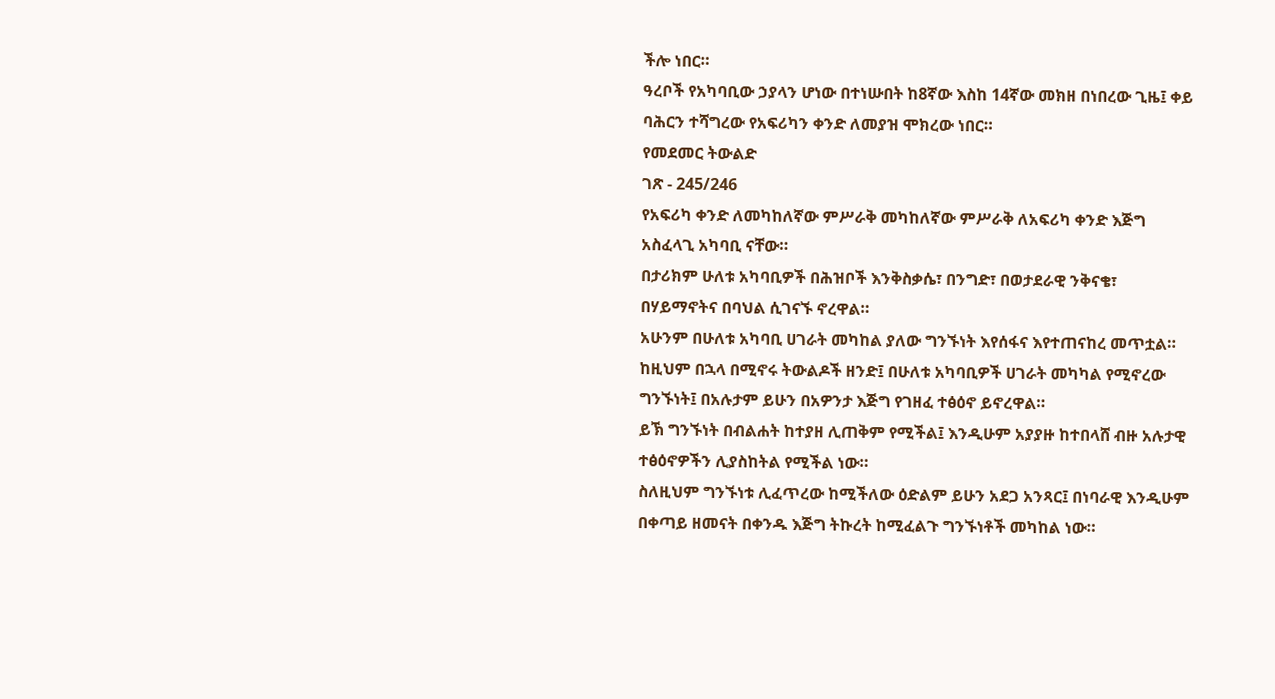ችሎ ነበር።
ዓረቦች የአካባቢው ኃያላን ሆነው በተነሡበት ከ8ኛው እስከ 14ኛው መክዘ በነበረው ጊዜ፤ ቀይ ባሕርን ተሻግረው የአፍሪካን ቀንድ ለመያዝ ሞክረው ነበር።
የመደመር ትውልድ
ገጽ - 245/246
የአፍሪካ ቀንድ ለመካከለኛው ምሥራቅ መካከለኛው ምሥራቅ ለአፍሪካ ቀንድ እጅግ አስፈላጊ አካባቢ ናቸው።
በታሪክም ሁለቱ አካባቢዎች በሕዝቦች እንቅስቃሴ፣ በንግድ፣ በወታደራዊ ንቅናቄ፣ በሃይማኖትና በባህል ሲገናኙ ኖረዋል።
አሁንም በሁለቱ አካባቢ ሀገራት መካከል ያለው ግንኙነት እየሰፋና እየተጠናከረ መጥቷል።
ከዚህም በኋላ በሚኖሩ ትውልዶች ዘንድ፤ በሁለቱ አካባቢዎች ሀገራት መካካል የሚኖረው ግንኙነት፤ በአሉታም ይሁን በአዎንታ እጅግ የገዘፈ ተፅዕኖ ይኖረዋል።
ይኽ ግንኙነት በብልሐት ከተያዘ ሊጠቅም የሚችል፤ እንዲሁም አያያዙ ከተበላሸ ብዙ አሉታዊ ተፅዕኖዎችን ሊያስከትል የሚችል ነው።
ስለዚህም ግንኙነቱ ሊፈጥረው ከሚችለው ዕድልም ይሁን አደጋ አንጻር፤ በነባራዊ እንዲሁም በቀጣይ ዘመናት በቀንዱ እጅግ ትኩረት ከሚፈልጉ ግንኙነቶች መካከል ነው።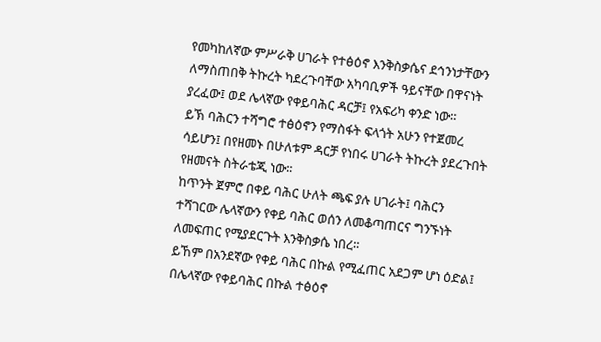የመካከለኛው ምሥራቅ ሀገራት የተፅዕኖ እንቅስቃሴና ደኅንነታቸውን ለማስጠበቅ ትኩረት ካደረጉባቸው አካባቢዎች ዓይናቸው በዋናነት ያረፈው፤ ወደ ሌላኛው የቀይባሕር ዳርቻ፤ የአፍሪካ ቀንድ ነው።
ይኽ ባሕርን ተሻግሮ ተፅዕኖን የማስፋት ፍላጎት አሁን የተጀመረ ሳይሆን፤ በየዘመኑ በሁለቱም ዳርቻ የነበሩ ሀገራት ትኩረት ያደረጉበት የዘመናት ስትራቴጂ ነው፡፡
ከጥንት ጀምሮ በቀይ ባሕር ሁለት ጫፍ ያሉ ሀገራት፤ ባሕርን ተሻገርው ሌላኛውን የቀይ ባሕር ወሰን ለመቆጣጠርና ግንኙነት ለመፍጠር የሚያደርጉት እንቅስቃሴ ነበረ።
ይኸም በአንደኛው የቀይ ባሕር በኩል የሚፈጠር አደጋም ሆነ ዕድል፤ በሌላኛው የቀይባሕር በኩል ተፅዕኖ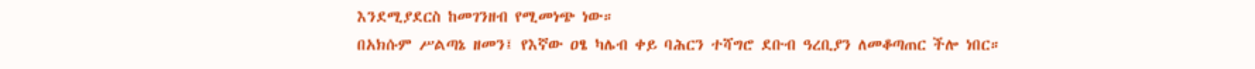እንደሚያደርስ ከመገንዘብ የሚመነጭ ነው።
በአክሱም ሥልጣኔ ዘመን፤ የእኛው ዐፄ ካሌብ ቀይ ባሕርን ተሻግሮ ደቡብ ዓረቢያን ለመቆጣጠር ችሎ ነበር።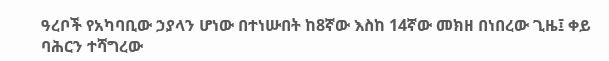ዓረቦች የአካባቢው ኃያላን ሆነው በተነሡበት ከ8ኛው እስከ 14ኛው መክዘ በነበረው ጊዜ፤ ቀይ ባሕርን ተሻግረው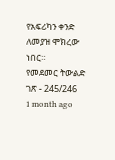የአፍሪካን ቀንድ ለመያዝ ሞክረው ነበር።
የመደመር ትውልድ
ገጽ - 245/246
1 month ago